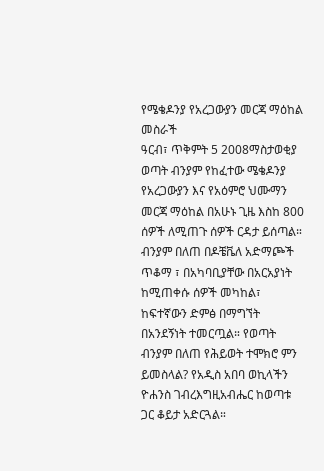የሜቄዶንያ የአረጋውያን መርጃ ማዕከል መስራች
ዓርብ፣ ጥቅምት 5 2008ማስታወቂያ
ወጣት ብንያም የከፈተው ሜቄዶንያ የአረጋውያን እና የአዕምሮ ህሙማን መርጃ ማዕከል በአሁኑ ጊዜ እስከ 800 ሰዎች ለሚጠጉ ሰዎች ርዳታ ይሰጣል። ብንያም በለጠ በዶቼቬለ አድማጮች ጥቆማ ፣ በአካባቢያቸው በአርአያነት ከሚጠቀሱ ሰዎች መካከል፣ ከፍተኛውን ድምፅ በማግኘት በአንደኝነት ተመርጧል። የወጣት ብንያም በለጠ የሕይወት ተሞክሮ ምን ይመስላል? የአዲስ አበባ ወኪላችን ዮሐንስ ገብረእግዚአብሔር ከወጣቱ ጋር ቆይታ አድርጓል።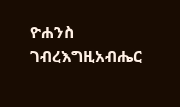ዮሐንስ ገብረእግዚአብሔር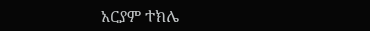አርያም ተክሌ